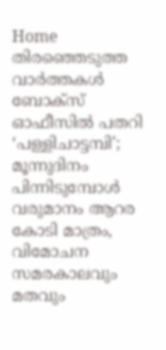Home തിരഞ്ഞെടുത്ത വാർത്തകൾ ബോക്‌സ് ഓഫീസില്‍ പതറി ‘പള്ളിചാട്ടമ്പി’; മൂന്നുദിനം പിന്നിടുമ്പോള്‍ വരുമാനം ആറര കോടി മാത്രം, വിമോചന സമരകാലവും മതവും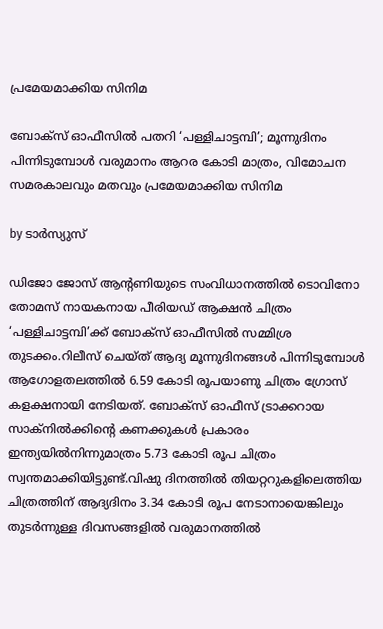പ്രമേയമാക്കിയ സിനിമ

ബോക്‌സ് ഓഫീസില്‍ പതറി ‘പള്ളിചാട്ടമ്പി’; മൂന്നുദിനം പിന്നിടുമ്പോള്‍ വരുമാനം ആറര കോടി മാത്രം, വിമോചന സമരകാലവും മതവും പ്രമേയമാക്കിയ സിനിമ

by ടാർസ്യുസ്

ഡിജോ ജോസ് ആന്റണിയുടെ സംവിധാനത്തില്‍ ടൊവിനോ തോമസ് നായകനായ പീരിയഡ് ആക്ഷന്‍ ചിത്രം ‘പള്ളിചാട്ടമ്പി’ക്ക് ബോക്‌സ് ഓഫീസില്‍ സമ്മിശ്ര തുടക്കം.റിലീസ് ചെയ്ത് ആദ്യ മൂന്നുദിനങ്ങള്‍ പിന്നിടുമ്പോള്‍ ആഗോളതലത്തില്‍ 6.59 കോടി രൂപയാണു ചിത്രം ഗ്രോസ് കളക്ഷനായി നേടിയത്. ബോക്‌സ് ഓഫീസ് ട്രാക്കറായ സാക്‌നില്‍ക്കിന്റെ കണക്കുകള്‍ പ്രകാരം ഇന്ത്യയില്‍നിന്നുമാത്രം 5.73 കോടി രൂപ ചിത്രം സ്വന്തമാക്കിയിട്ടുണ്ട്.വിഷു ദിനത്തില്‍ തിയറ്ററുകളിലെത്തിയ ചിത്രത്തിന് ആദ്യദിനം 3.34 കോടി രൂപ നേടാനായെങ്കിലും തുടര്‍ന്നുള്ള ദിവസങ്ങളില്‍ വരുമാനത്തില്‍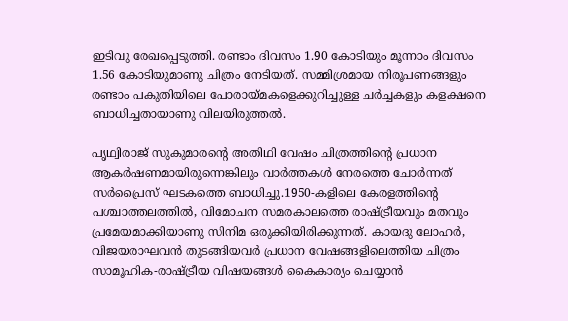ഇടിവു രേഖപ്പെടുത്തി. രണ്ടാം ദിവസം 1.90 കോടിയും മൂന്നാം ദിവസം 1.56 കോടിയുമാണു ചിത്രം നേടിയത്. സമ്മിശ്രമായ നിരൂപണങ്ങളും രണ്ടാം പകുതിയിലെ പോരായ്മകളെക്കുറിച്ചുള്ള ചര്‍ച്ചകളും കളക്ഷനെ ബാധിച്ചതായാണു വിലയിരുത്തല്‍.

പൃഥ്വിരാജ് സുകുമാരന്റെ അതിഥി വേഷം ചിത്രത്തിന്റെ പ്രധാന ആകര്‍ഷണമായിരുന്നെങ്കിലും വാര്‍ത്തകള്‍ നേരത്തെ ചോര്‍ന്നത് സര്‍പ്രൈസ് ഘടകത്തെ ബാധിച്ചു.1950-കളിലെ കേരളത്തിന്റെ പശ്ചാത്തലത്തില്‍, വിമോചന സമരകാലത്തെ രാഷ്ട്രീയവും മതവും പ്രമേയമാക്കിയാണു സിനിമ ഒരുക്കിയിരിക്കുന്നത്. കായദു ലോഹര്‍, വിജയരാഘവന്‍ തുടങ്ങിയവര്‍ പ്രധാന വേഷങ്ങളിലെത്തിയ ചിത്രം സാമൂഹിക-രാഷ്ട്രീയ വിഷയങ്ങള്‍ കൈകാര്യം ചെയ്യാന്‍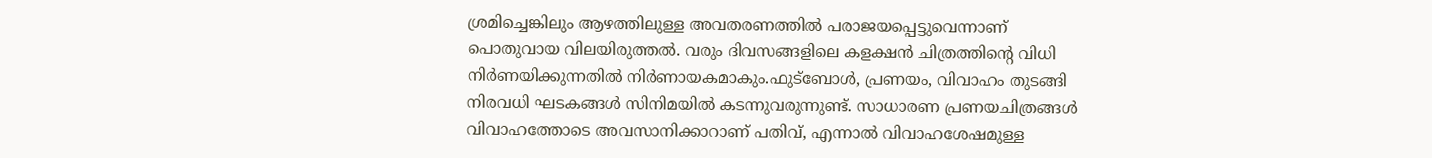ശ്രമിച്ചെങ്കിലും ആഴത്തിലുള്ള അവതരണത്തില്‍ പരാജയപ്പെട്ടുവെന്നാണ് പൊതുവായ വിലയിരുത്തല്‍. വരും ദിവസങ്ങളിലെ കളക്ഷന്‍ ചിത്രത്തിന്റെ വിധി നിര്‍ണയിക്കുന്നതില്‍ നിര്‍ണായകമാകും.ഫുട്‌ബോള്‍, പ്രണയം, വിവാഹം തുടങ്ങി നിരവധി ഘടകങ്ങള്‍ സിനിമയില്‍ കടന്നുവരുന്നുണ്ട്. സാധാരണ പ്രണയചിത്രങ്ങള്‍ വിവാഹത്തോടെ അവസാനിക്കാറാണ് പതിവ്, എന്നാല്‍ വിവാഹശേഷമുള്ള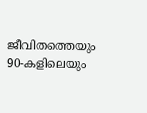ജീവിതത്തെയും 90-കളിലെയും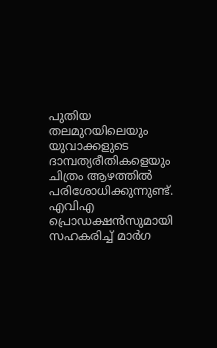പുതിയ തലമുറയിലെയും യുവാക്കളുടെ ദാമ്പത്യരീതികളെയും ചിത്രം ആഴത്തില്‍ പരിശോധിക്കുന്നുണ്ട്. എവിഎ പ്രൊഡക്ഷന്‍സുമായി സഹകരിച്ച്‌ മാര്‍ഗ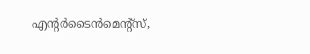എന്റര്‍ടൈന്‍മെന്റ്സ്,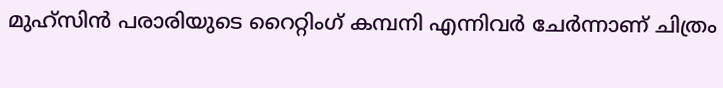മുഹ്‌സിന്‍ പരാരിയുടെ റൈറ്റിംഗ് കമ്പനി എന്നിവര്‍ ചേര്‍ന്നാണ് ചിത്രം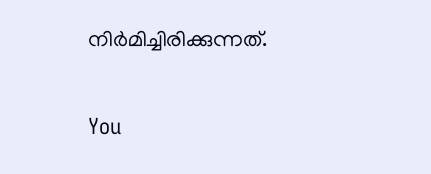നിര്‍മിച്ചിരിക്കുന്നത്.

You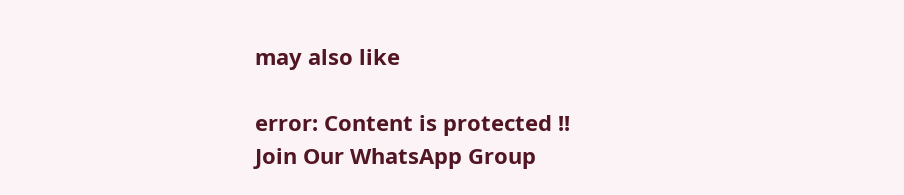may also like

error: Content is protected !!
Join Our WhatsApp Group